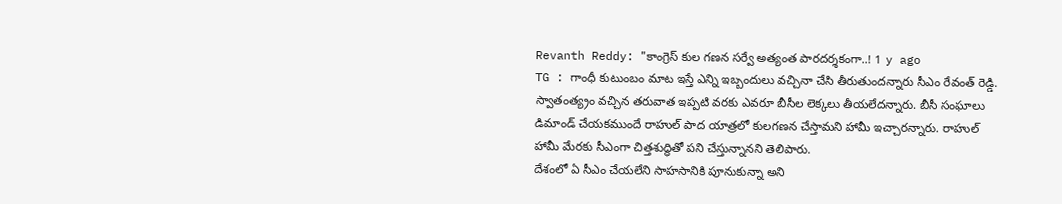Revanth Reddy: "కాంగ్రెస్ కుల గణన సర్వే అత్యంత పారదర్శకంగా..! 1 y ago
TG : గాంధీ కుటుంబం మాట ఇస్తే ఎన్ని ఇబ్బందులు వచ్చినా చేసి తీరుతుందన్నారు సీఎం రేవంత్ రెడ్డి. స్వాతంత్య్రం వచ్చిన తరువాత ఇప్పటి వరకు ఎవరూ బీసీల లెక్కలు తీయలేదన్నారు. బీసీ సంఘాలు డిమాండ్ చేయకముందే రాహుల్ పాద యాత్రలో కులగణన చేస్తామని హామీ ఇచ్చారన్నారు. రాహుల్ హామీ మేరకు సీఎంగా చిత్తశుద్ధితో పని చేస్తున్నానని తెలిపారు.
దేశంలో ఏ సీఎం చేయలేని సాహసానికి పూనుకున్నా అని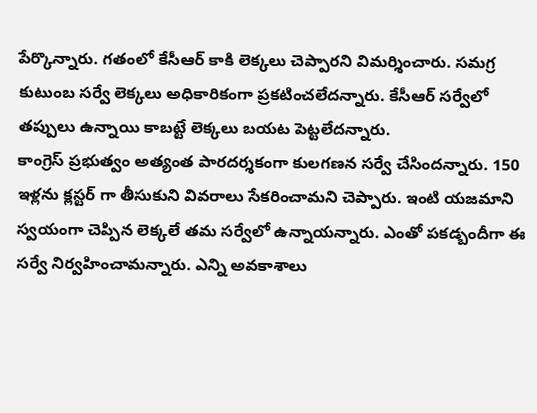పేర్కొన్నారు. గతంలో కేసీఆర్ కాకి లెక్కలు చెప్పారని విమర్శించారు. సమగ్ర కుటుంబ సర్వే లెక్కలు అధికారికంగా ప్రకటించలేదన్నారు. కేసీఆర్ సర్వేలో తప్పులు ఉన్నాయి కాబట్టే లెక్కలు బయట పెట్టలేదన్నారు.
కాంగ్రెస్ ప్రభుత్వం అత్యంత పారదర్శకంగా కులగణన సర్వే చేసిందన్నారు. 150 ఇళ్లను క్లస్టర్ గా తీసుకుని వివరాలు సేకరించామని చెప్పారు. ఇంటి యజమాని స్వయంగా చెప్పిన లెక్కలే తమ సర్వేలో ఉన్నాయన్నారు. ఎంతో పకడ్బందీగా ఈ సర్వే నిర్వహించామన్నారు. ఎన్ని అవకాశాలు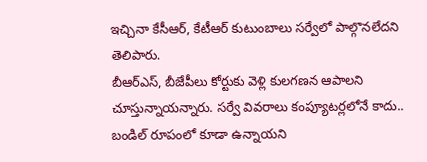ఇచ్చినా కేసీఆర్, కేటీఆర్ కుటుంబాలు సర్వేలో పాల్గొనలేదని తెలిపారు.
బీఆర్ఎస్, బీజేపీలు కోర్టుకు వెళ్లి కులగణన ఆపాలని చూస్తున్నాయన్నారు. సర్వే వివరాలు కంప్యూటర్లలోనే కాదు.. బండిల్ రూపంలో కూడా ఉన్నాయని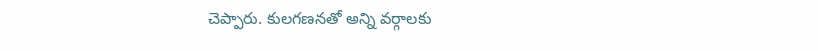చెప్పారు. కులగణనతో అన్ని వర్గాలకు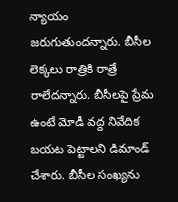న్యాయం జరుగుతుందన్నారు. బీసీల లెక్కలు రాత్రికి రాత్రే రాలేదన్నారు. బీసీలపై ప్రేమ ఉంటే మోడీ వద్ద నివేదిక బయట పెట్టాలని డిమాండ్ చేశారు. బీసీల సంఖ్యను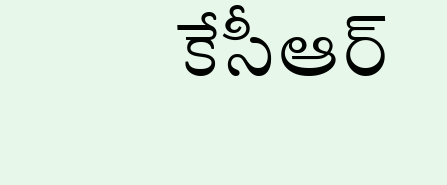కేసీఆర్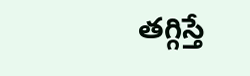తగ్గిస్తే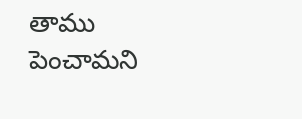తాము పెంచామని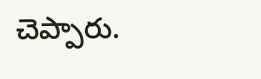చెప్పారు.